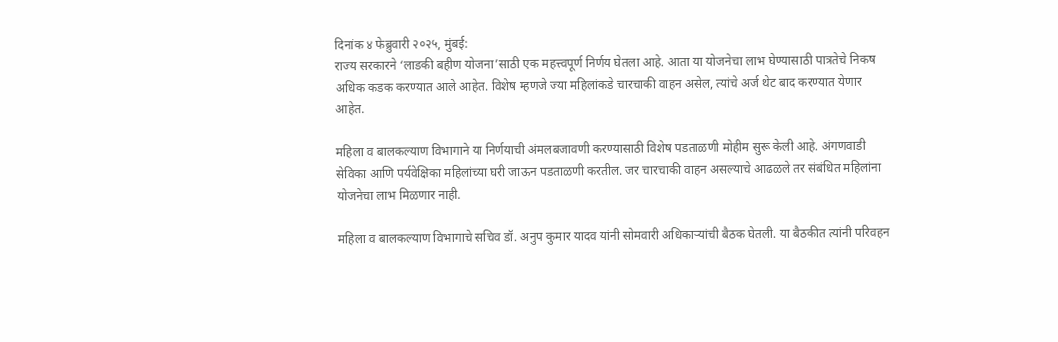दिनांक ४ फेब्रुवारी २०२५, मुंबई:
राज्य सरकारने ‘लाडकी बहीण योजना’साठी एक महत्त्वपूर्ण निर्णय घेतला आहे. आता या योजनेचा लाभ घेण्यासाठी पात्रतेचे निकष अधिक कडक करण्यात आले आहेत. विशेष म्हणजे ज्या महिलांकडे चारचाकी वाहन असेल, त्यांचे अर्ज थेट बाद करण्यात येणार आहेत.

महिला व बालकल्याण विभागाने या निर्णयाची अंमलबजावणी करण्यासाठी विशेष पडताळणी मोहीम सुरू केली आहे. अंगणवाडी सेविका आणि पर्यवेक्षिका महिलांच्या घरी जाऊन पडताळणी करतील. जर चारचाकी वाहन असल्याचे आढळले तर संबंधित महिलांना योजनेचा लाभ मिळणार नाही.

महिला व बालकल्याण विभागाचे सचिव डॉ. अनुप कुमार यादव यांनी सोमवारी अधिकाऱ्यांची बैठक घेतली. या बैठकीत त्यांनी परिवहन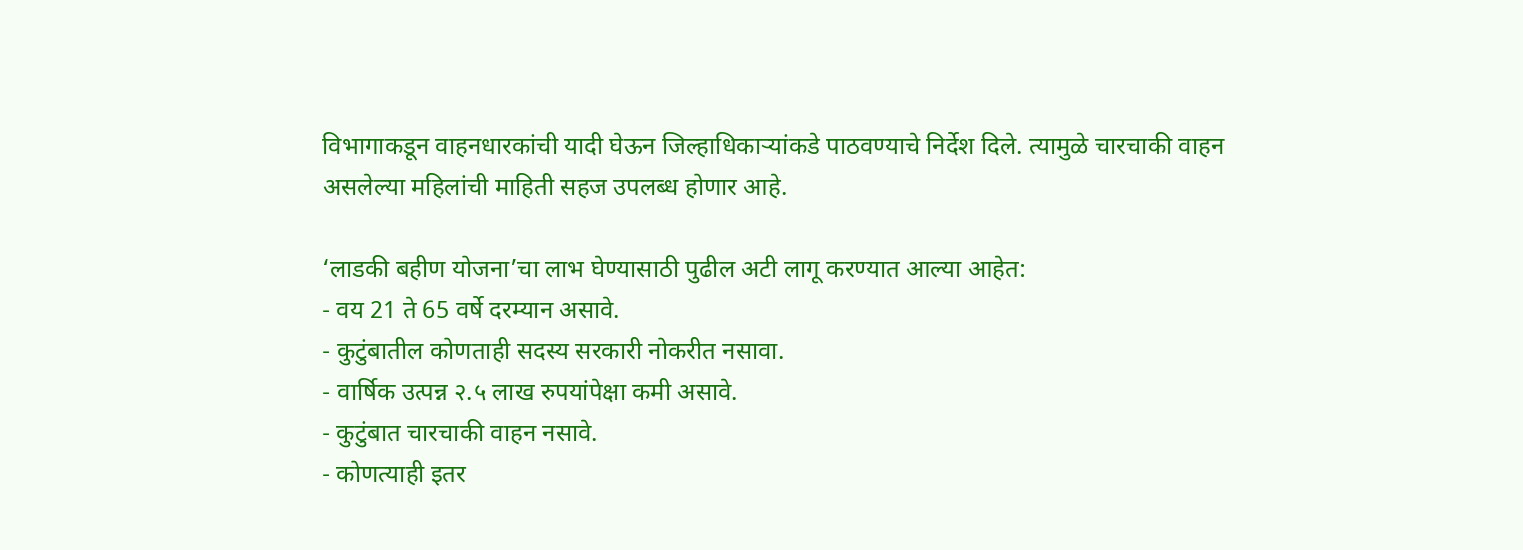विभागाकडून वाहनधारकांची यादी घेऊन जिल्हाधिकाऱ्यांकडे पाठवण्याचे निर्देश दिले. त्यामुळे चारचाकी वाहन असलेल्या महिलांची माहिती सहज उपलब्ध होणार आहे.

‘लाडकी बहीण योजना’चा लाभ घेण्यासाठी पुढील अटी लागू करण्यात आल्या आहेत:
- वय 21 ते 65 वर्षे दरम्यान असावे.
- कुटुंबातील कोणताही सदस्य सरकारी नोकरीत नसावा.
- वार्षिक उत्पन्न २.५ लाख रुपयांपेक्षा कमी असावे.
- कुटुंबात चारचाकी वाहन नसावे.
- कोणत्याही इतर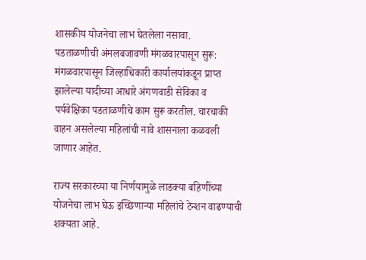शासकीय योजनेचा लाभ घेतलेला नसावा.
पडताळणीची अंमलबजावणी मंगळवारपासून सुरू:
मंगळवारपासून जिल्हाधिकारी कार्यालयांकडून प्राप्त झालेल्या यादीच्या आधारे अंगणवाडी सेविका व पर्यवेक्षिका पडताळणीचे काम सुरू करतील. चारचाकी वाहन असलेल्या महिलांची नावे शासनाला कळवली जाणार आहेत.

राज्य सरकारच्या या निर्णयामुळे लाडक्या बहिणींच्या योजनेचा लाभ घेऊ इच्छिणाऱ्या महिलांचे टेन्शन वाढण्याची शक्यता आहे.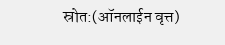स्रोत:(ऑनलाईन वृत्त)